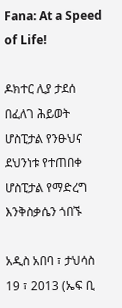Fana: At a Speed of Life!

ዶክተር ሊያ ታደሰ በፈለገ ሕይወት ሆስፒታል የንፁህና ደህንነቱ የተጠበቀ ሆስፒታል የማድረግ እንቅስቃሴን ጎበኙ

አዲስ አበባ ፣ ታህሳስ 19 ፣ 2013 (ኤፍ ቢ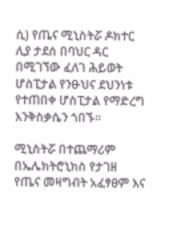ሲ) የጤና ሚኒስትሯ ዶክተር ሊያ ታደሰ በባህር ዳር በሚገኘው ፈለገ ሕይወት ሆስፒታል የንፁህና ደህንነቱ የተጠበቀ ሆስፒታል የማድረግ እንቅስቃሴን ጎበኙ፡፡

ሚኒስትሯ በተጨማሪም በኤሌክትሮኒክስ የታገዘ የጤና መዛግብት አፈፃፀም እና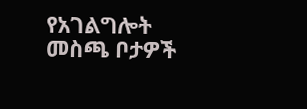የአገልግሎት መስጫ ቦታዎች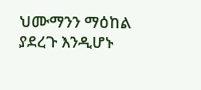ህሙማንን ማዕከል ያደረጉ እንዲሆኑ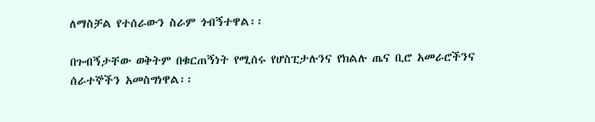ለማስቻል የተሰራውን ስራም ጎብኝተዋል፡፡

በጉብኝታቸው ወቅትም በቁርጠኝነት የሚሰሩ የሆስፒታሉንና የክልሉ ጤና ቢሮ አመራሮችንና ሰራተኞችን አመስግነዋል፡፡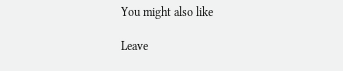You might also like

Leave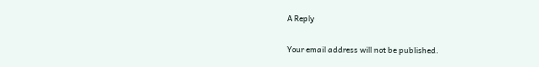A Reply

Your email address will not be published.